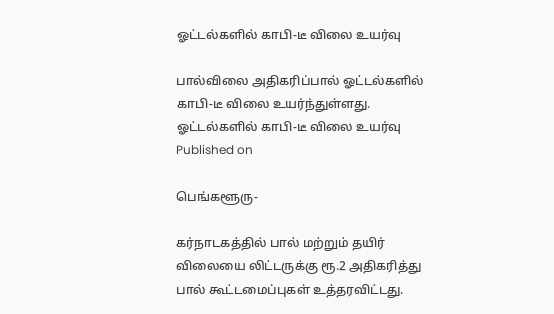ஓட்டல்களில் காபி-டீ விலை உயர்வு

பால்விலை அதிகரிப்பால் ஓட்டல்களில் காபி-டீ விலை உயர்ந்துள்ளது.
ஓட்டல்களில் காபி-டீ விலை உயர்வு
Published on

பெங்களூரு-

கர்நாடகத்தில் பால் மற்றும் தயிர் விலையை லிட்டருக்கு ரூ.2 அதிகரித்து பால் கூட்டமைப்புகள் உத்தரவிட்டது.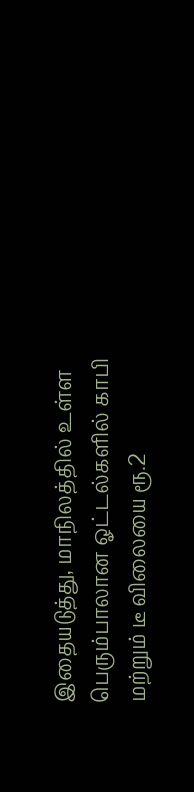இதையடுத்து, மாநிலத்தில் உள்ள பெரும்பாலான ஓட்டல்களில் காபி மற்றும் டீ விலையை ரூ.2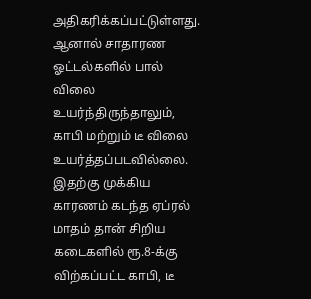அதிகரிக்கப்பட்டுள்ளது. ஆனால் சாதாரண ஓட்டல்களில் பால் விலை உயர்ந்திருந்தாலும், காபி மற்றும் டீ விலை உயர்த்தப்படவில்லை. இதற்கு முக்கிய காரணம் கடந்த ஏப்ரல் மாதம் தான் சிறிய கடைகளில் ரூ.8-க்கு விற்கப்பட்ட காபி, டீ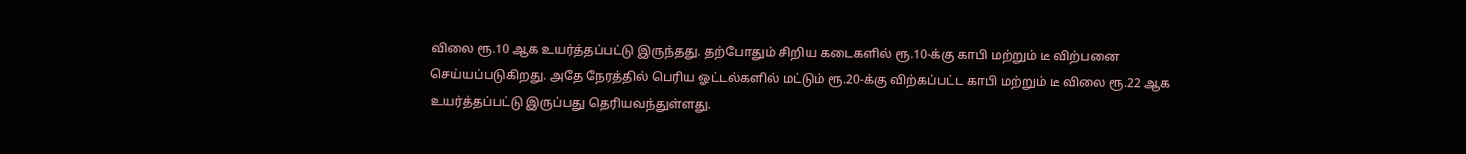விலை ரூ.10 ஆக உயர்த்தப்பட்டு இருந்தது. தற்போதும் சிறிய கடைகளில் ரூ.10-க்கு காபி மற்றும் டீ விற்பனை செய்யப்படுகிறது. அதே நேரத்தில் பெரிய ஓட்டல்களில் மட்டும் ரூ.20-க்கு விற்கப்பட்ட காபி மற்றும் டீ விலை ரூ.22 ஆக உயர்த்தப்பட்டு இருப்பது தெரியவந்துள்ளது.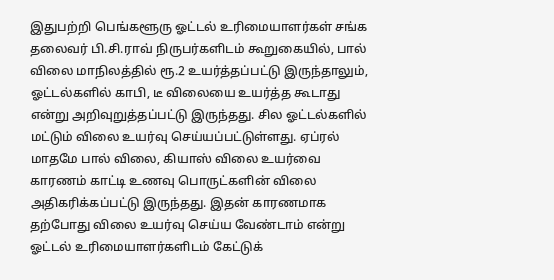இதுபற்றி பெங்களூரு ஓட்டல் உரிமையாளர்கள் சங்க தலைவர் பி.சி.ராவ் நிருபர்களிடம் கூறுகையில், பால் விலை மாநிலத்தில் ரூ.2 உயர்த்தப்பட்டு இருந்தாலும், ஓட்டல்களில் காபி, டீ விலையை உயர்த்த கூடாது என்று அறிவுறுத்தப்பட்டு இருந்தது. சில ஓட்டல்களில் மட்டும் விலை உயர்வு செய்யப்பட்டுள்ளது. ஏப்ரல் மாதமே பால் விலை, கியாஸ் விலை உயர்வை காரணம் காட்டி உணவு பொருட்களின் விலை அதிகரிக்கப்பட்டு இருந்தது. இதன் காரணமாக தற்போது விலை உயர்வு செய்ய வேண்டாம் என்று ஓட்டல் உரிமையாளர்களிடம் கேட்டுக்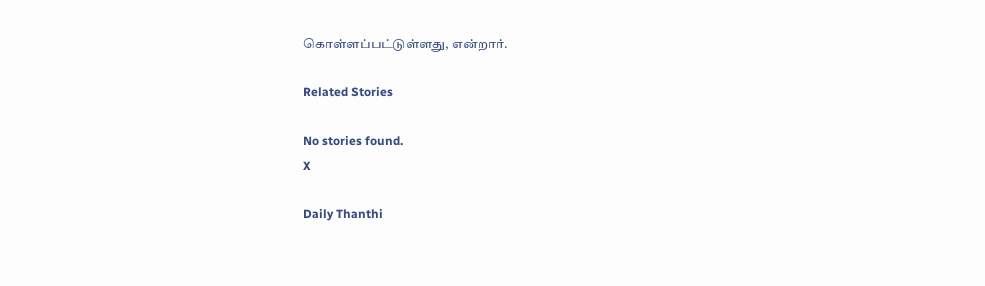கொள்ளப்பட்டுள்ளது, என்றார்.

Related Stories

No stories found.
X

Daily Thanthi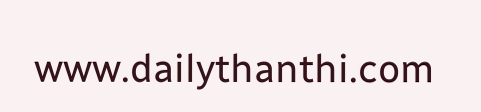www.dailythanthi.com